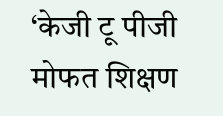‘केजी टू पीजी मोफत शिक्षण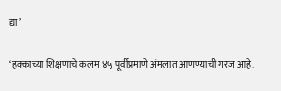द्या’

‘हक्काच्या शिक्षणाचे कलम ४५ पूर्वीप्रमाणे अंमलात आणण्याची गरज आहे.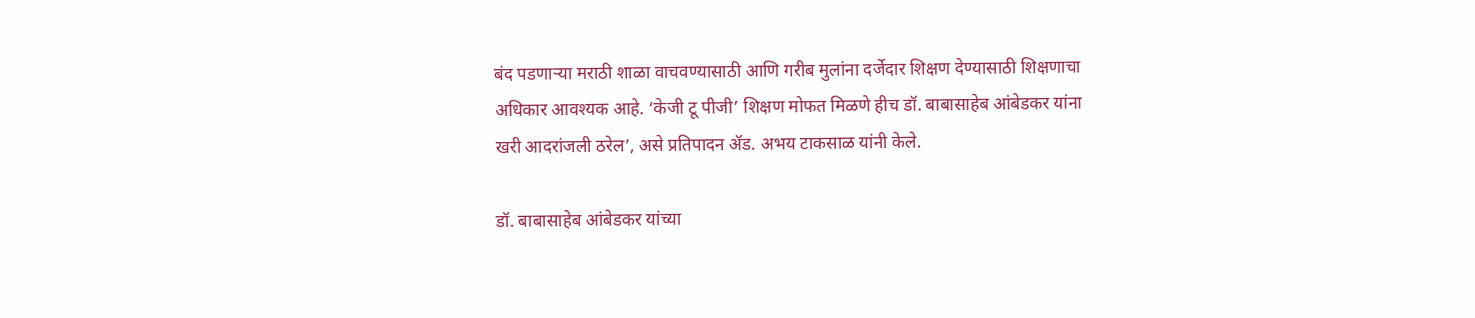बंद पडणाऱ्या मराठी शाळा वाचवण्यासाठी आणि गरीब मुलांना दर्जेदार शिक्षण देण्यासाठी शिक्षणाचा अधिकार आवश्यक आहे. ‘केजी टू पीजी’ शिक्षण मोफत मिळणे हीच डॉ. बाबासाहेब आंबेडकर यांना खरी आदरांजली ठरेल’, असे प्रतिपादन ॲड. अभय टाकसाळ यांनी केले.

डॉ. बाबासाहेब आंबेडकर यांच्या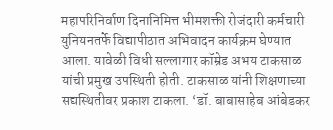महापरिनिर्वाण दिनानिमित्त भीमशक्ती रोजंदारी कर्मचारी युनियनतर्फे विद्यापीठात अभिवादन कार्यक्रम घेण्यात आला. यावेळी विधी सल्लागार कॉम्रेड अभय टाकसाळ यांची प्रमुख उपस्थिती होती. टाकसाळ यांनी शिक्षणाच्या सद्यस्थितीवर प्रकाश टाकला. ‘डॉ. बाबासाहेब आंबेडकर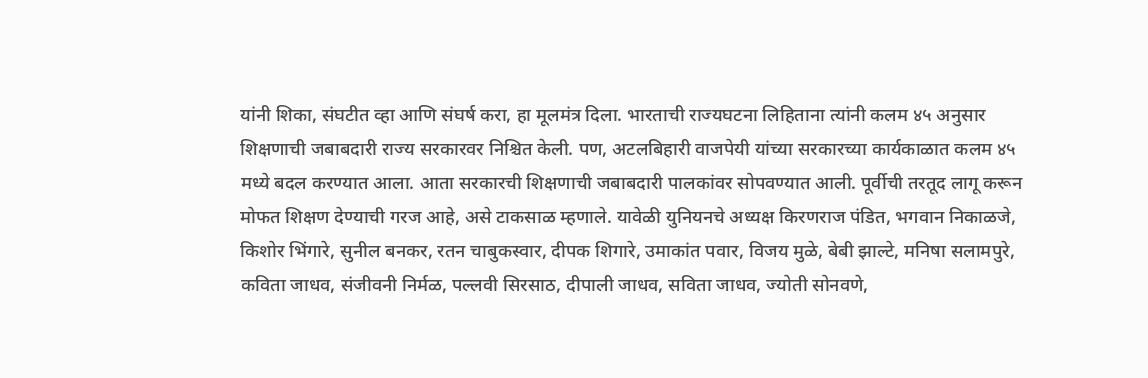यांनी शिका, संघटीत व्हा आणि संघर्ष करा, हा मूलमंत्र दिला. भारताची राज्यघटना लिहिताना त्यांनी कलम ४५ अनुसार शिक्षणाची जबाबदारी राज्य सरकारवर निश्चित केली. पण, अटलबिहारी वाजपेयी यांच्या सरकारच्या कार्यकाळात कलम ४५ मध्ये बदल करण्यात आला. आता सरकारची शिक्षणाची जबाबदारी पालकांवर सोपवण्यात आली. पूर्वीची तरतूद लागू करून मोफत शिक्षण देण्याची गरज आहे, असे टाकसाळ म्हणाले. यावेळी युनियनचे अध्यक्ष किरणराज पंडित, भगवान निकाळजे, किशोर भिंगारे, सुनील बनकर, रतन चाबुकस्वार, दीपक शिगारे, उमाकांत पवार, विजय मुळे, बेबी झाल्टे, मनिषा सलामपुरे, कविता जाधव, संजीवनी निर्मळ, पल्लवी सिरसाठ, दीपाली जाधव, सविता जाधव, ज्योती सोनवणे,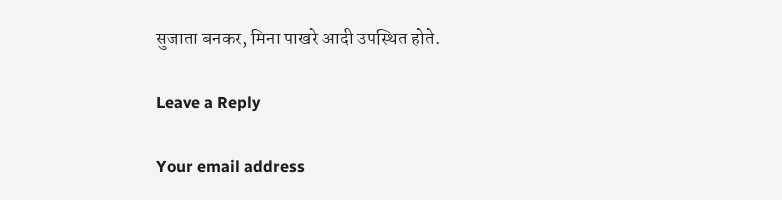सुजाता बनकर, मिना पाखरे आदी उपस्थित होते.

Leave a Reply

Your email address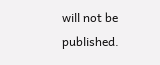will not be published.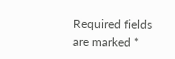Required fields are marked *